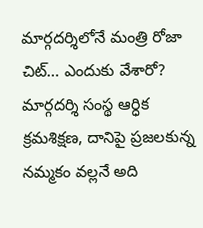మార్గదర్శిలోనే మంత్రి రోజా చిట్… ఎందుకు వేశారో?
మార్గదర్శి సంస్థ ఆర్ధిక క్రమశిక్షణ, దానిపై ప్రజలకున్న నమ్మకం వల్లనే అది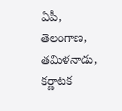ఏపీ, తెలంగాణ, తమిళనాడు, కర్ణాటక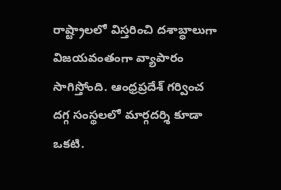రాష్ట్రాలలో విస్తరించి దశాబ్ధాలుగా విజయవంతంగా వ్యాపారం సాగిస్తోంది. ఆంధ్రప్రదేశ్ గర్వించ దగ్గ సంస్థలలో మార్గదర్శి కూడా ఒకటి.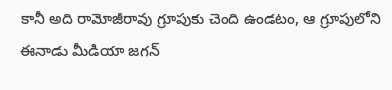కానీ అది రామోజీరావు గ్రూపుకు చెంది ఉండటం, ఆ గ్రూపులోని ఈనాడు మీడియా జగన్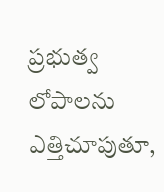ప్రభుత్వ లోపాలను ఎత్తిచూపుతూ,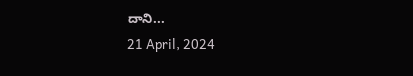దాని...
21 April, 2024